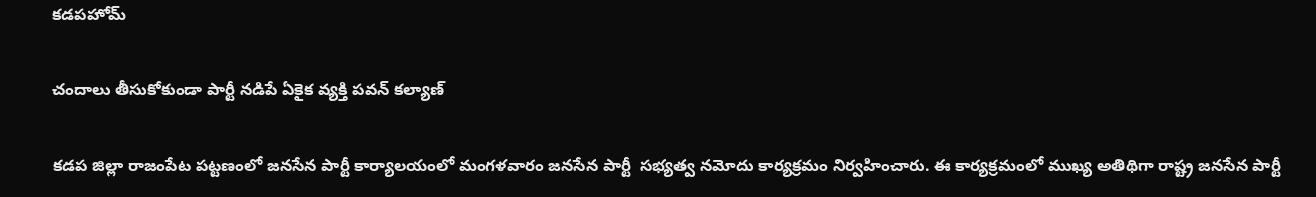కడపహోమ్

చందాలు తీసుకోకుండా పార్టీ నడిపే ఏకైక వ్యక్తి పవన్ కల్యాణ్

కడప జిల్లా రాజంపేట పట్టణంలో జనసేన పార్టీ కార్యాలయంలో మంగళవారం జనసేన పార్టీ  సభ్యత్వ నమోదు కార్యక్రమం నిర్వహించారు. ఈ కార్యక్రమంలో ముఖ్య అతిథిగా రాష్ట్ర జనసేన పార్టీ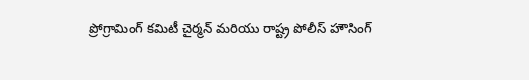ప్రోగ్రామింగ్ కమిటీ చైర్మన్ మరియు రాష్ట్ర పోలీస్ హౌసింగ్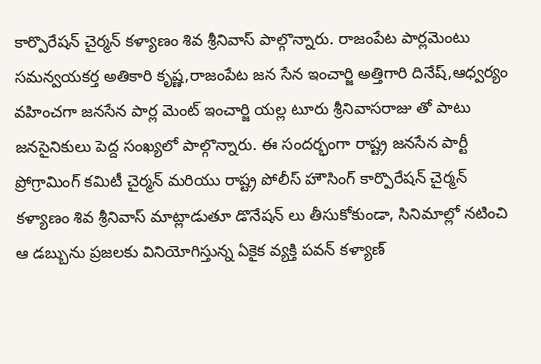కార్పొరేషన్ చైర్మన్ కళ్యాణం శివ శ్రీనివాస్ పాల్గొన్నారు. రాజంపేట పార్లమెంటు సమన్వయకర్త అతికారి కృష్ణ,రాజంపేట జన సేన ఇంచార్జి అత్తిగారి దినేష్,ఆధ్వర్యం వహించగా జనసేన పార్ల మెంట్ ఇంచార్జి యల్ల టూరు శ్రీనివాసరాజు తో పాటు జనసైనికులు పెద్ద సంఖ్యలో పాల్గొన్నారు. ఈ సందర్భంగా రాష్ట్ర జనసేన పార్టీ ప్రోగ్రామింగ్ కమిటీ చైర్మన్ మరియు రాష్ట్ర పోలీస్ హౌసింగ్ కార్పొరేషన్ చైర్మన్ కళ్యాణం శివ శ్రీనివాస్ మాట్లాడుతూ డొనేషన్ లు తీసుకోకుండా, సినిమాల్లో నటించి ఆ డబ్బును ప్రజలకు వినియోగిస్తున్న ఏకైక వ్యక్తి పవన్ కళ్యాణ్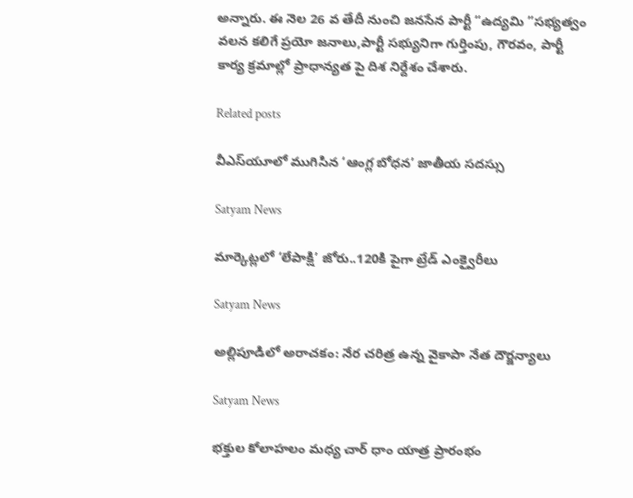అన్నారు. ఈ నెల 26 వ తేదీ నుంచి జనసేన పార్టీ “ఉద్యమి ”సభ్యత్వం వలన కలిగే ప్రయో జనాలు,పార్టీ సభ్యునిగా గుర్తింపు, గౌరవం, పార్టీ కార్య క్రమాల్లో ప్రాధాన్యత పై దిశ నిర్దేశం చేశారు.

Related posts

వీఎస్‌యూలో ముగిసిన ‘ఆంగ్ల బోధన’ జాతీయ సదస్సు

Satyam News

మార్కెట్లలో ‘లేపాక్షి’ జోరు..120కి పైగా ట్రేడ్ ఎంక్వైరీలు

Satyam News

అల్లిపూడిలో అరాచకం: నేర చరిత్ర ఉన్న వైకాపా నేత దౌర్జన్యాలు

Satyam News

భక్తుల కోలాహలం మధ్య చార్ ధాం యాత్ర ప్రారంభం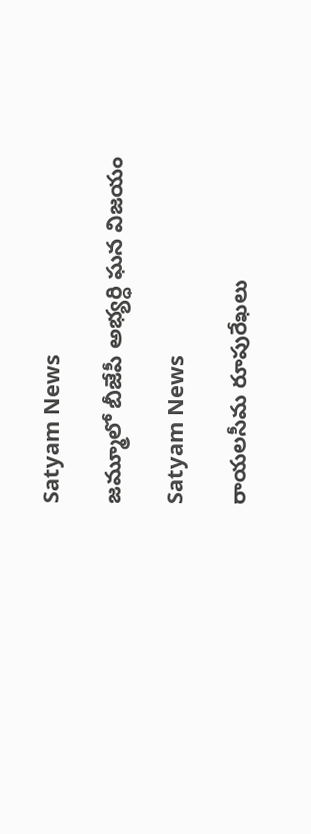Satyam News

జమ్మూలో బీజేపీ అభ్యర్ధి ఘన విజయం

Satyam News

రాయలసీమ రూపురేఖలు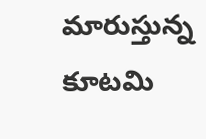మారుస్తున్న కూటమి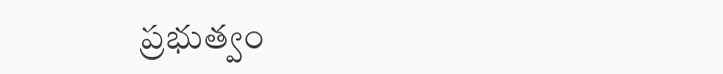ప్రభుత్వం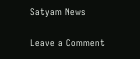Satyam News

Leave a Comment